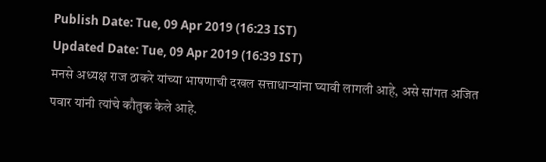Publish Date: Tue, 09 Apr 2019 (16:23 IST)
Updated Date: Tue, 09 Apr 2019 (16:39 IST)
मनसे अध्यक्ष राज ठाकरे यांच्या भाषणाची दखल सत्ताधाऱ्यांना घ्यावी लागली आहे, असे सांगत अजित पवार यांनी त्यांचे कौतुक केले आहे.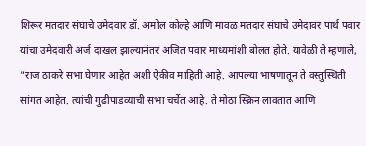शिरूर मतदार संघाचे उमेदवार डॉ. अमोल कोल्हे आणि मावळ मतदार संघाचे उमेदावर पार्थ पवार यांचा उमेदवारी अर्ज दाखल झाल्यानंतर अजित पवार माध्यमांशी बोलत होते. यावेळी ते म्हणाले, "राज ठाकरे सभा घेणार आहेत अशी ऐकीव माहिती आहे. आपल्या भाषणातून ते वस्तुस्थिती सांगत आहेत. त्यांची गुढीपाडव्याची सभा चर्चेत आहे. ते मोठा स्क्रिन लावतात आणि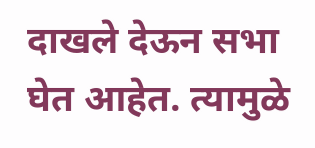दाखले देऊन सभा घेत आहेत. त्यामुळे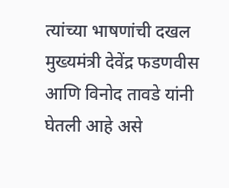त्यांच्या भाषणांची दखल मुख्यमंत्री देवेंद्र फडणवीस आणि विनोद तावडे यांनी घेतली आहे असे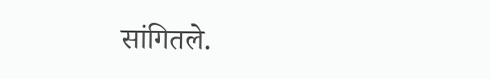सांगितले.